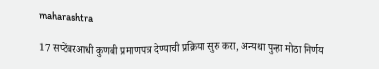maharashtra

17 सप्टेंबरआधी कुणबी प्रमाणपत्र देण्याची प्रक्रिया सुरु करा, अन्यथा पुन्हा मोठा निर्णय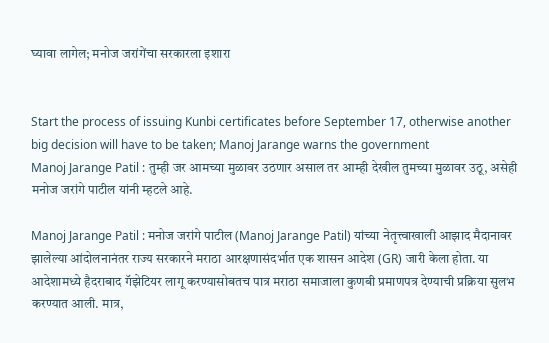घ्यावा लागेल; मनोज जरांगेंचा सरकारला इशारा


Start the process of issuing Kunbi certificates before September 17, otherwise another big decision will have to be taken; Manoj Jarange warns the government
Manoj Jarange Patil : तुम्ही जर आमच्या मुळावर उठणार असाल तर आम्ही देखील तुमच्या मुळावर उठू, असेही मनोज जरांगे पाटील यांनी म्हटले आहे.

Manoj Jarange Patil : मनोज जरांगे पाटील (Manoj Jarange Patil) यांच्या नेतृत्त्वाखाली आझाद मैदानावर झालेल्या आंदोलनानंतर राज्य सरकारने मराठा आरक्षणासंदर्भात एक शासन आदेश (GR) जारी केला होता. या आदेशामध्ये हैदराबाद गॅझेटियर लागू करण्यासोबतच पात्र मराठा समाजाला कुणबी प्रमाणपत्र देण्याची प्रक्रिया सुलभ करण्यात आली. मात्र,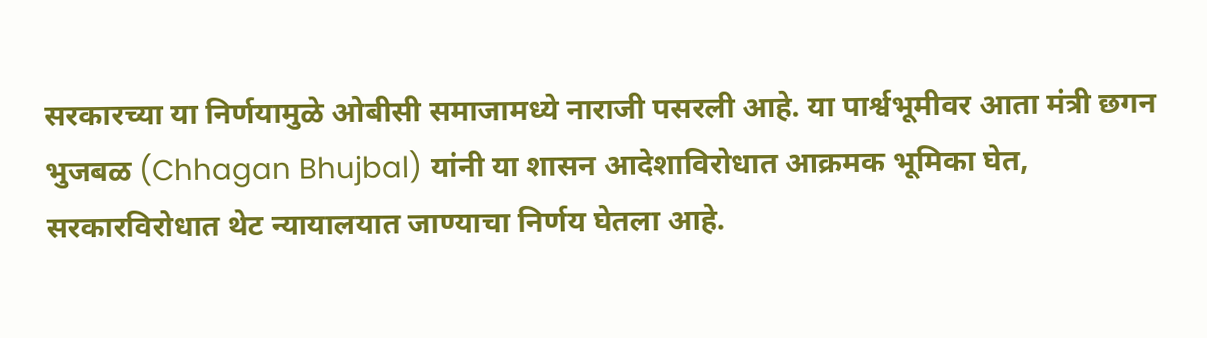सरकारच्या या निर्णयामुळे ओबीसी समाजामध्ये नाराजी पसरली आहे. या पार्श्वभूमीवर आता मंत्री छगन भुजबळ (Chhagan Bhujbal) यांनी या शासन आदेशाविरोधात आक्रमक भूमिका घेत, सरकारविरोधात थेट न्यायालयात जाण्याचा निर्णय घेतला आहे.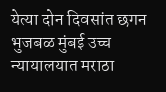येत्या दोन दिवसांत छगन भुजबळ मुंबई उच्च न्यायालयात मराठा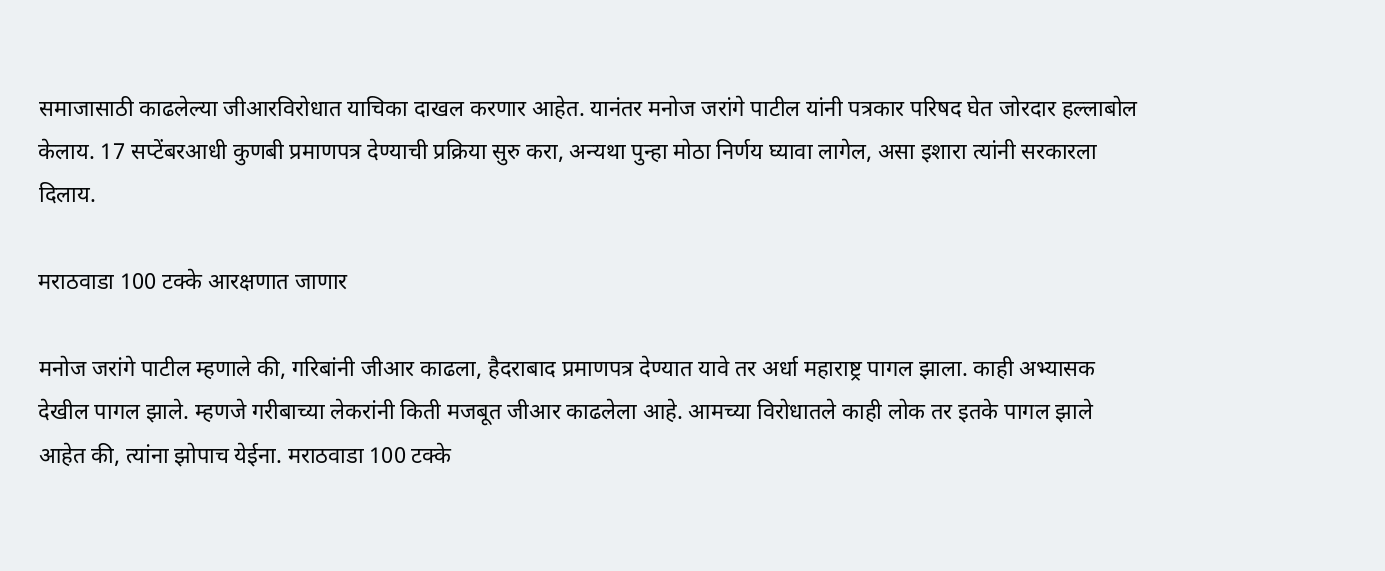समाजासाठी काढलेल्या जीआरविरोधात याचिका दाखल करणार आहेत. यानंतर मनोज जरांगे पाटील यांनी पत्रकार परिषद घेत जोरदार हल्लाबोल केलाय. 17 सप्टेंबरआधी कुणबी प्रमाणपत्र देण्याची प्रक्रिया सुरु करा, अन्यथा पुन्हा मोठा निर्णय घ्यावा लागेल, असा इशारा त्यांनी सरकारला दिलाय.

मराठवाडा 100 टक्के आरक्षणात जाणार

मनोज जरांगे पाटील म्हणाले की, गरिबांनी जीआर काढला, हैदराबाद प्रमाणपत्र देण्यात यावे तर अर्धा महाराष्ट्र पागल झाला. काही अभ्यासक देखील पागल झाले. म्हणजे गरीबाच्या लेकरांनी किती मजबूत जीआर काढलेला आहे. आमच्या विरोधातले काही लोक तर इतके पागल झाले आहेत की, त्यांना झोपाच येईना. मराठवाडा 100 टक्के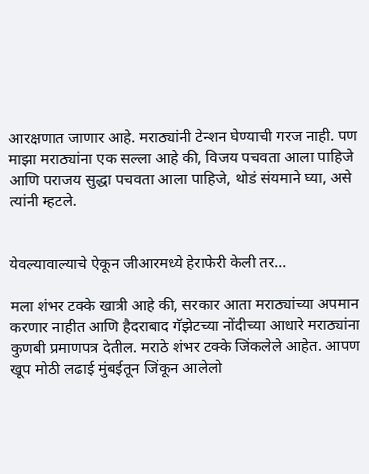आरक्षणात जाणार आहे. मराठ्यांनी टेन्शन घेण्याची गरज नाही. पण माझा मराठ्यांना एक सल्ला आहे की, विजय पचवता आला पाहिजे आणि पराजय सुद्धा पचवता आला पाहिजे, थोडं संयमाने घ्या, असे त्यांनी म्हटले.


येवल्यावाल्याचे ऐकून जीआरमध्ये हेराफेरी केली तर...

मला शंभर टक्के खात्री आहे की, सरकार आता मराठ्यांच्या अपमान करणार नाहीत आणि हैदराबाद गॅझेटच्या नोंदीच्या आधारे मराठ्यांना कुणबी प्रमाणपत्र देतील. मराठे शंभर टक्के जिंकलेले आहेत. आपण खूप मोठी लढाई मुंबईतून जिंकून आलेलो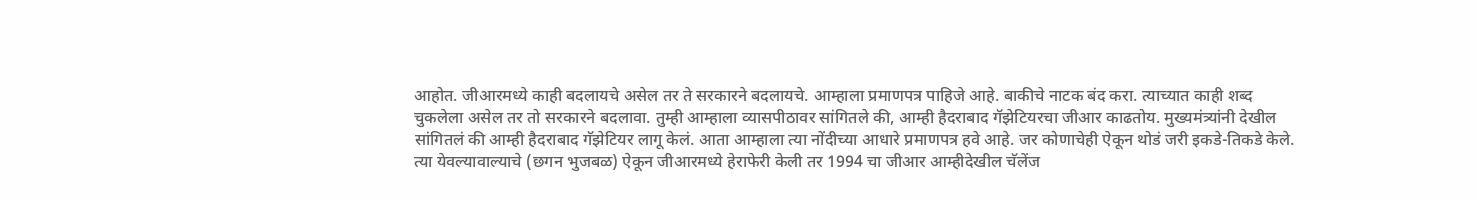आहोत. जीआरमध्ये काही बदलायचे असेल तर ते सरकारने बदलायचे. आम्हाला प्रमाणपत्र पाहिजे आहे. बाकीचे नाटक बंद करा. त्याच्यात काही शब्द चुकलेला असेल तर तो सरकारने बदलावा. तुम्ही आम्हाला व्यासपीठावर सांगितले की, आम्ही हैदराबाद गॅझेटियरचा जीआर काढतोय. मुख्यमंत्र्यांनी देखील सांगितलं की आम्ही हैदराबाद गॅझेटियर लागू केलं. आता आम्हाला त्या नोंदीच्या आधारे प्रमाणपत्र हवे आहे. जर कोणाचेही ऐकून थोडं जरी इकडे-तिकडे केले. त्या येवल्यावाल्याचे (छगन भुजबळ) ऐकून जीआरमध्ये हेराफेरी केली तर 1994 चा जीआर आम्हीदेखील चॅलेंज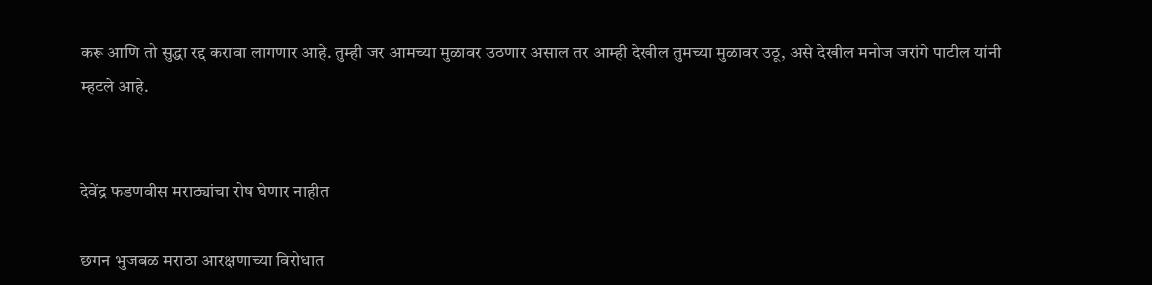करू आणि तो सुद्धा रद्द करावा लागणार आहे. तुम्ही जर आमच्या मुळावर उठणार असाल तर आम्ही देखील तुमच्या मुळावर उठू, असे देखील मनोज जरांगे पाटील यांनी म्हटले आहे.


देवेंद्र फडणवीस मराठ्यांचा रोष घेणार नाहीत

छगन भुजबळ मराठा आरक्षणाच्या विरोधात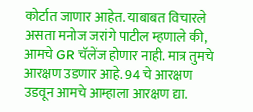कोर्टात जाणार आहेत. याबाबत विचारले असता मनोज जरांगे पाटील म्हणाले की, आमचे GR चॅलेंज होणार नाही. मात्र तुमचे आरक्षण उडणार आहे. 94 चे आरक्षण उडवून आमचे आम्हाला आरक्षण द्या.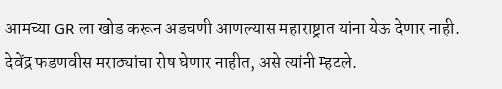आमच्या GR ला खोड करून अडचणी आणल्यास महाराष्ट्रात यांना येऊ देणार नाही. देवेंद्र फडणवीस मराठ्यांचा रोष घेणार नाहीत, असे त्यांनी म्हटले.